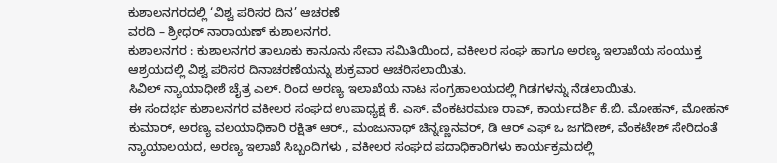ಕುಶಾಲನಗರದಲ್ಲಿ ‘ವಿಶ್ವ ಪರಿಸರ ದಿನ’ ಆಚರಣೆ
ವರದಿ – ಶ್ರೀಧರ್ ನಾರಾಯಣ್ ಕುಶಾಲನಗರ.
ಕುಶಾಲನಗರ : ಕುಶಾಲನಗರ ತಾಲೂಕು ಕಾನೂನು ಸೇವಾ ಸಮಿತಿಯಿಂದ, ವಕೀಲರ ಸಂಘ ಹಾಗೂ ಅರಣ್ಯ ಇಲಾಖೆಯ ಸಂಯುಕ್ತ ಆಶ್ರಯದಲ್ಲಿ ವಿಶ್ವ ಪರಿಸರ ದಿನಾಚರಣೆಯನ್ನು ಶುಕ್ರವಾರ ಆಚರಿಸಲಾಯಿತು.
ಸಿವಿಲ್ ನ್ಯಾಯಾಧೀಶೆ ಚೈತ್ರ ಎಲ್. ರಿಂದ ಅರಣ್ಯ ಇಲಾಖೆಯ ನಾಟ ಸಂಗ್ರಹಾಲಯದಲ್ಲಿ ಗಿಡಗಳನ್ನು ನೆಡಲಾಯಿತು.
ಈ ಸಂದರ್ಭ ಕುಶಾಲನಗರ ವಕೀಲರ ಸಂಘದ ಉಪಾಧ್ಯಕ್ಷ ಕೆ. ಎಸ್. ವೆಂಕಟರಮಣ ರಾವ್, ಕಾರ್ಯದರ್ಶಿ ಕೆ.ಬಿ. ಮೋಹನ್, ಮೋಹನ್ ಕುಮಾರ್, ಅರಣ್ಯ ವಲಯಾಧಿಕಾರಿ ರಕ್ಷಿತ್ ಆರ್., ಮಂಜುನಾಥ್ ಚಿನ್ನಣ್ಣನವರ್, ಡಿ ಆರ್ ಎಫ್ ಒ ಜಗದೀಶ್, ವೆಂಕಟೇಶ್ ಸೇರಿದಂತೆ ನ್ಯಾಯಾಲಯದ, ಅರಣ್ಯ ಇಲಾಖೆ ಸಿಬ್ಬಂದಿಗಳು , ವಕೀಲರ ಸಂಘದ ಪದಾಧಿಕಾರಿಗಳು ಕಾರ್ಯಕ್ರಮದಲ್ಲಿ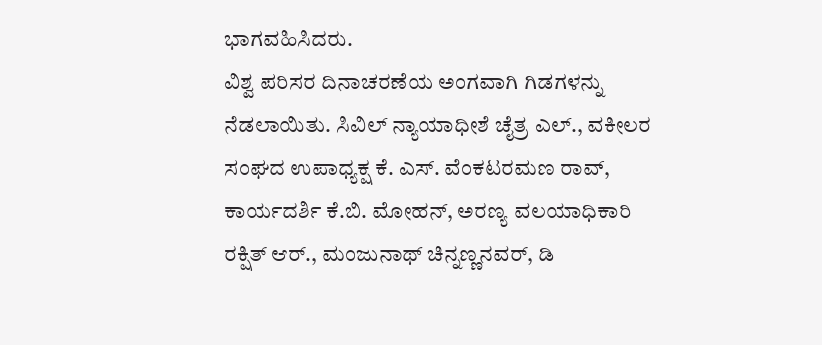ಭಾಗವಹಿಸಿದರು.
ವಿಶ್ವ ಪರಿಸರ ದಿನಾಚರಣೆಯ ಅಂಗವಾಗಿ ಗಿಡಗಳನ್ನು ನೆಡಲಾಯಿತು. ಸಿವಿಲ್ ನ್ಯಾಯಾಧೀಶೆ ಚೈತ್ರ ಎಲ್., ವಕೀಲರ ಸಂಘದ ಉಪಾಧ್ಯಕ್ಷ ಕೆ. ಎಸ್. ವೆಂಕಟರಮಣ ರಾವ್, ಕಾರ್ಯದರ್ಶಿ ಕೆ.ಬಿ. ಮೋಹನ್, ಅರಣ್ಯ ವಲಯಾಧಿಕಾರಿ ರಕ್ಷಿತ್ ಆರ್., ಮಂಜುನಾಥ್ ಚಿನ್ನಣ್ಣನವರ್, ಡಿ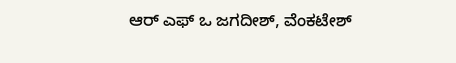ಆರ್ ಎಫ್ ಒ ಜಗದೀಶ್, ವೆಂಕಟೇಶ್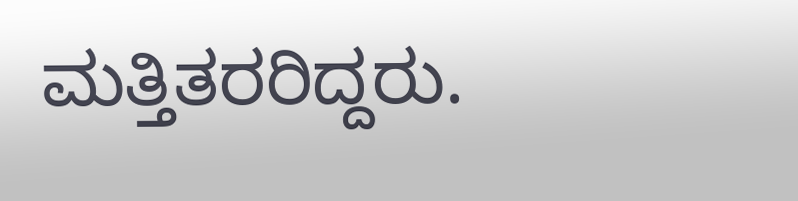ಮತ್ತಿತರರಿದ್ದರು.